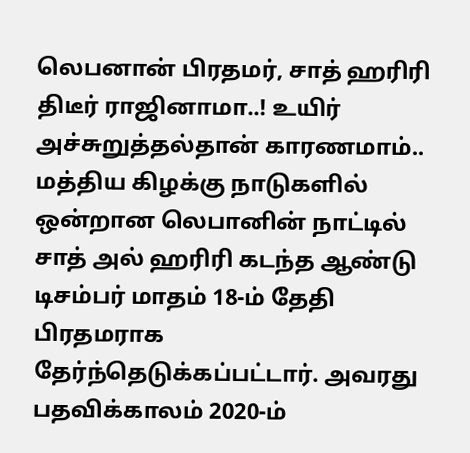லெபனான் பிரதமர், சாத் ஹரிரி திடீர் ராஜினாமா..! உயிர் அச்சுறுத்தல்தான் காரணமாம்..
மத்திய கிழக்கு நாடுகளில் ஒன்றான லெபானின் நாட்டில் சாத் அல் ஹரிரி கடந்த ஆண்டு டிசம்பர் மாதம் 18-ம் தேதி பிரதமராக தேர்ந்தெடுக்கப்பட்டார். அவரது பதவிக்காலம் 2020-ம்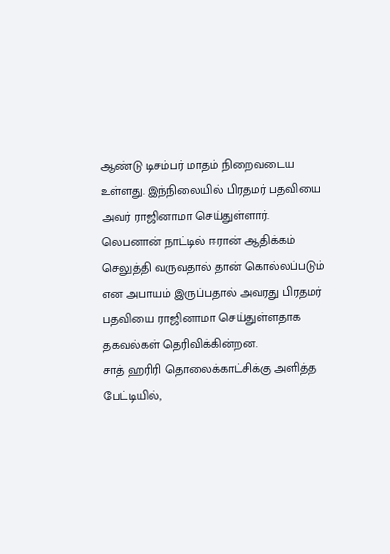ஆண்டு டிசம்பர் மாதம் நிறைவடைய உள்ளது. இந்நிலையில் பிரதமர் பதவியை அவர் ராஜினாமா செய்துள்ளார்.
லெபனான் நாட்டில் ஈரான் ஆதிக்கம் செலுத்தி வருவதால் தான் கொல்லப்படும் என அபாயம் இருப்பதால் அவரது பிரதமர் பதவியை ராஜினாமா செய்துள்ளதாக தகவல்கள் தெரிவிக்கின்றன.
சாத் ஹரிரி தொலைக்காட்சிக்கு அளித்த பேட்டியில்,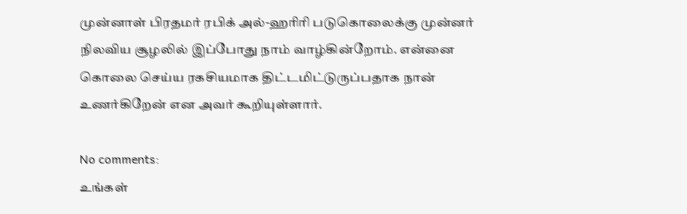முன்னாள் பிரதமர் ரபிக் அல்-ஹரிரி படுகொலைக்கு முன்னர் நிலவிய சூழலில் இப்போது நாம் வாழ்கின்றோம். என்னை கொலை செய்ய ரகசியமாக திட்டமிட்டுருப்பதாக நான் உணர்கிறேன் என அவர் கூறியுள்ளார்.

No comments:
உங்கள்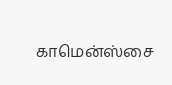காமென்ஸ்சை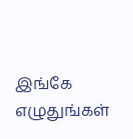இங்கே எழுதுங்கள்